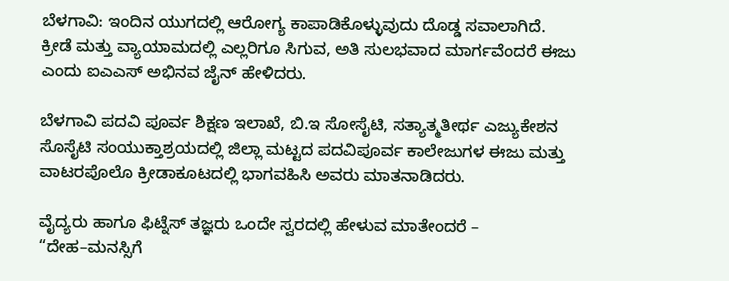ಬೆಳಗಾವಿ: ಇಂದಿನ ಯುಗದಲ್ಲಿ ಆರೋಗ್ಯ ಕಾಪಾಡಿಕೊಳ್ಳುವುದು ದೊಡ್ಡ ಸವಾಲಾಗಿದೆ. ಕ್ರೀಡೆ ಮತ್ತು ವ್ಯಾಯಾಮದಲ್ಲಿ ಎಲ್ಲರಿಗೂ ಸಿಗುವ, ಅತಿ ಸುಲಭವಾದ ಮಾರ್ಗವೆಂದರೆ ಈಜು ಎಂದು ಐಎಎಸ್ ಅಭಿನವ ಜೈನ್ ಹೇಳಿದರು.

ಬೆಳಗಾವಿ ಪದವಿ ಪೂರ್ವ ಶಿಕ್ಷಣ ಇಲಾಖೆ, ಬಿ.ಇ ಸೋಸೈಟಿ, ಸತ್ಯಾತ್ಮತೀರ್ಥ ಎಜ್ಯುಕೇಶನ ಸೊಸೈಟಿ ಸಂಯುಕ್ತಾಶ್ರಯದಲ್ಲಿ ಜಿಲ್ಲಾ ಮಟ್ಟದ ಪದವಿಪೂರ್ವ ಕಾಲೇಜುಗಳ ಈಜು ಮತ್ತು ವಾಟರಪೊಲೊ ಕ್ರೀಡಾಕೂಟದಲ್ಲಿ ಭಾಗವಹಿಸಿ ಅವರು ಮಾತನಾಡಿದರು.

ವೈದ್ಯರು ಹಾಗೂ ಫಿಟ್ನೆಸ್ ತಜ್ಞರು ಒಂದೇ ಸ್ವರದಲ್ಲಿ ಹೇಳುವ ಮಾತೇಂದರೆ – “ದೇಹ–ಮನಸ್ಸಿಗೆ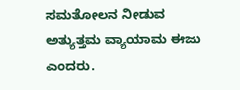ಸಮತೋಲನ ನೀಡುವ ಅತ್ಯುತ್ತಮ ವ್ಯಾಯಾಮ ಈಜು ಎಂದರು.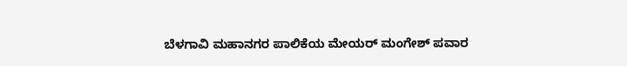ಬೆಳಗಾವಿ ಮಹಾನಗರ ಪಾಲಿಕೆಯ ಮೇಯರ್ ಮಂಗೇಶ್ ಪವಾರ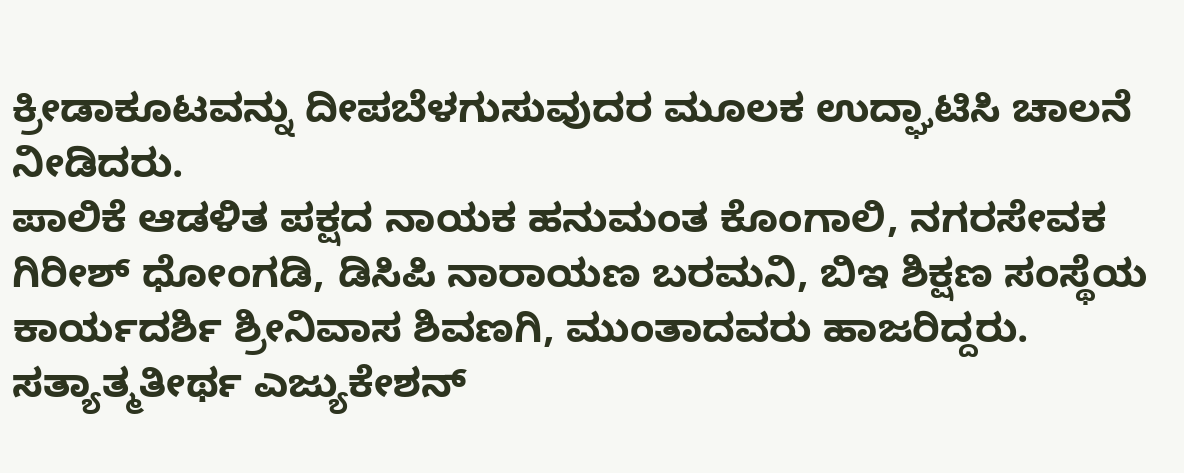ಕ್ರೀಡಾಕೂಟವನ್ನು ದೀಪಬೆಳಗುಸುವುದರ ಮೂಲಕ ಉದ್ಘಾಟಿಸಿ ಚಾಲನೆ ನೀಡಿದರು.
ಪಾಲಿಕೆ ಆಡಳಿತ ಪಕ್ಷದ ನಾಯಕ ಹನುಮಂತ ಕೊಂಗಾಲಿ, ನಗರಸೇವಕ ಗಿರೀಶ್ ಧೋಂಗಡಿ, ಡಿಸಿಪಿ ನಾರಾಯಣ ಬರಮನಿ, ಬಿಇ ಶಿಕ್ಷಣ ಸಂಸ್ಥೆಯ ಕಾರ್ಯದರ್ಶಿ ಶ್ರೀನಿವಾಸ ಶಿವಣಗಿ, ಮುಂತಾದವರು ಹಾಜರಿದ್ದರು. ಸತ್ಯಾತ್ಮತೀರ್ಥ ಎಜ್ಯುಕೇಶನ್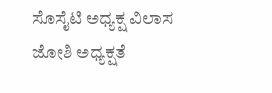ಸೊಸೈಟಿ ಅಧ್ಯಕ್ಷ ವಿಲಾಸ ಜೋಶಿ ಅಧ್ಯಕ್ಷತೆ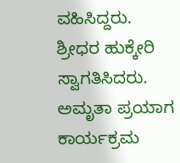ವಹಿಸಿದ್ದರು.
ಶ್ರೀಧರ ಹುಕ್ಕೇರಿ ಸ್ವಾಗತಿಸಿದರು. ಅಮೃತಾ ಪ್ರಯಾಗ ಕಾರ್ಯಕ್ರಮ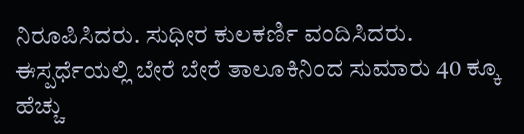ನಿರೂಪಿಸಿದರು. ಸುಧೀರ ಕುಲಕರ್ಣಿ ವಂದಿಸಿದರು.
ಈಸ್ಪರ್ಧೆಯಲ್ಲಿ ಬೇರೆ ಬೇರೆ ತಾಲೂಕಿನಿಂದ ಸುಮಾರು 40 ಕ್ಕೂ ಹೆಚ್ಚು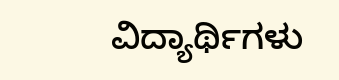ವಿದ್ಯಾರ್ಥಿಗಳು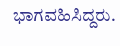ಭಾಗವಹಿಸಿದ್ದರು.